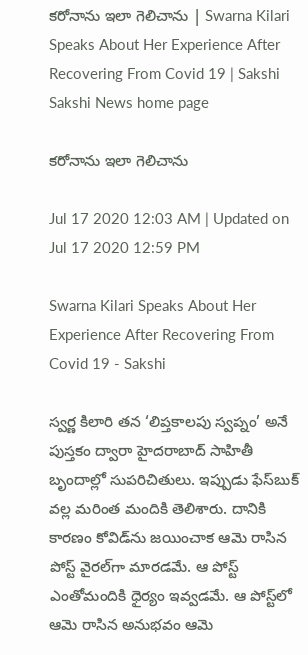కరోనాను ఇలా గెలిచాను | Swarna Kilari Speaks About Her Experience After Recovering From Covid 19 | Sakshi
Sakshi News home page

కరోనాను ఇలా గెలిచాను

Jul 17 2020 12:03 AM | Updated on Jul 17 2020 12:59 PM

Swarna Kilari Speaks About Her Experience After Recovering From Covid 19 - Sakshi

స్వర్ణ కిలారి తన ‘లిప్తకాలపు స్వప్నం’ అనే పుస్తకం ద్వారా హైదరాబాద్‌ సాహితీ బృందాల్లో సుపరిచితులు. ఇప్పుడు ఫేస్‌బుక్‌ వల్ల మరింత మందికి తెలిశారు. దానికి కారణం కోవిడ్‌ను జయించాక ఆమె రాసిన పోస్ట్‌ వైరల్‌గా మారడమే. ఆ పోస్ట్‌ ఎంతోమందికి ధైర్యం ఇవ్వడమే. ఆ పోస్ట్‌లో ఆమె రాసిన అనుభవం ఆమె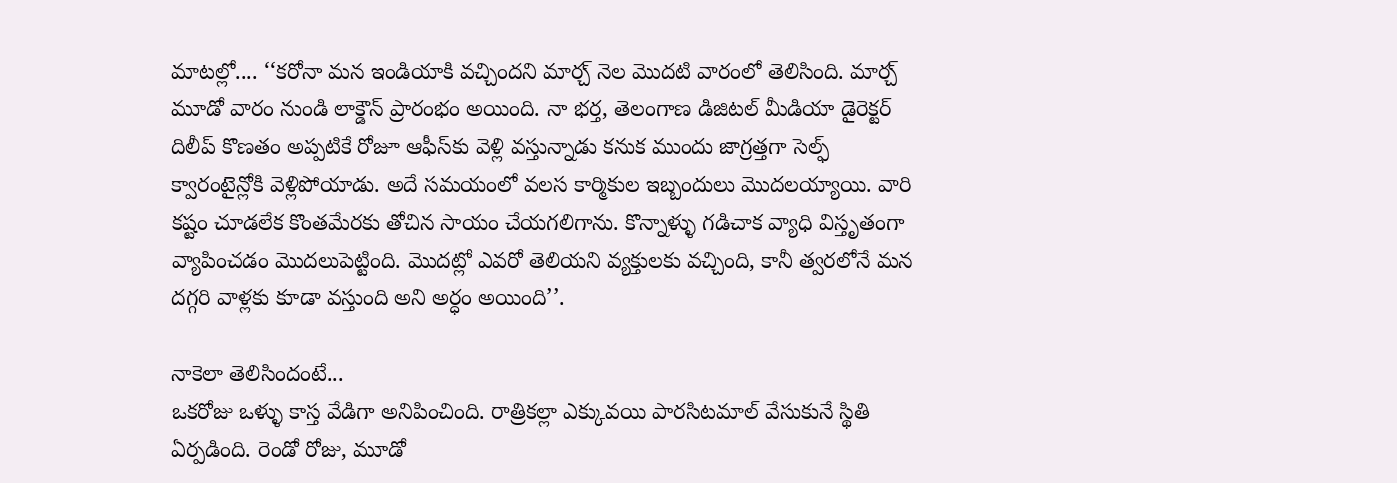మాటల్లో.... ‘‘కరోనా మన ఇండియాకి వచ్చిందని మార్చ్‌ నెల మొదటి వారంలో తెలిసింది. మార్చ్‌ మూడో వారం నుండి లాక్డౌన్‌ ప్రారంభం అయింది. నా భర్త, తెలంగాణ డిజిటల్‌ మీడియా డైరెక్టర్‌ దిలీప్‌ కొణతం అప్పటికే రోజూ ఆఫీస్‌కు వెళ్లి వస్తున్నాడు కనుక ముందు జాగ్రత్తగా సెల్ఫ్‌ క్వారంటైన్లోకి వెళ్లిపోయాడు. అదే సమయంలో వలస కార్మికుల ఇబ్బందులు మొదలయ్యాయి. వారి కష్టం చూడలేక కొంతమేరకు తోచిన సాయం చేయగలిగాను. కొన్నాళ్ళు గడిచాక వ్యాధి విస్తృతంగా వ్యాపించడం మొదలుపెట్టింది. మొదట్లో ఎవరో తెలియని వ్యక్తులకు వచ్చింది, కానీ త్వరలోనే మన దగ్గరి వాళ్లకు కూడా వస్తుంది అని అర్ధం అయింది’’.

నాకెలా తెలిసిందంటే...
ఒకరోజు ఒళ్ళు కాస్త వేడిగా అనిపించింది. రాత్రికల్లా ఎక్కువయి పారసిటమాల్‌ వేసుకునే స్థితి ఏర్పడింది. రెండో రోజు, మూడో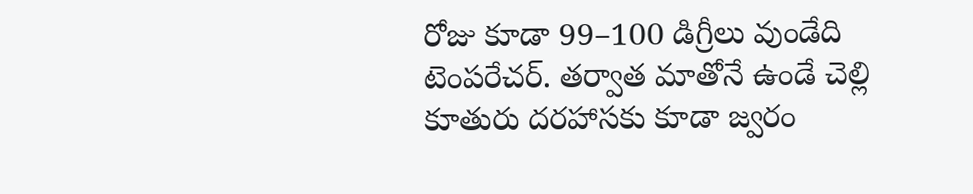రోజు కూడా 99–100 డిగ్రీలు వుండేది టెంపరేచర్‌. తర్వాత మాతోనే ఉండే చెల్లి కూతురు దరహాసకు కూడా జ్వరం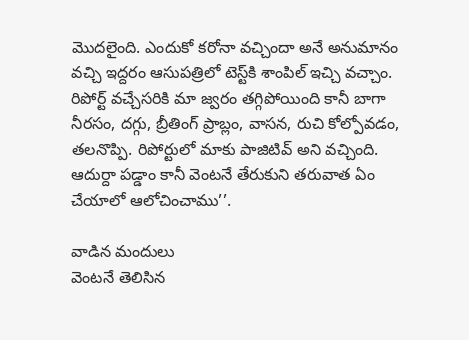మొదలైంది. ఎందుకో కరోనా వచ్చిందా అనే అనుమానం వచ్చి ఇద్దరం ఆసుపత్రిలో టెస్ట్‌కి శాంపిల్‌ ఇచ్చి వచ్చాం. రిపోర్ట్‌ వచ్చేసరికి మా జ్వరం తగ్గిపోయింది కానీ బాగా నీరసం, దగ్గు, బ్రీతింగ్‌ ప్రాబ్లం, వాసన, రుచి కోల్పోవడం, తలనొప్పి. రిపోర్టులో మాకు పాజిటివ్‌ అని వచ్చింది. ఆదుర్దా పడ్డాం కానీ వెంటనే తేరుకుని తరువాత ఏం చేయాలో ఆలోచించాము’’.

వాడిన మందులు
వెంటనే తెలిసిన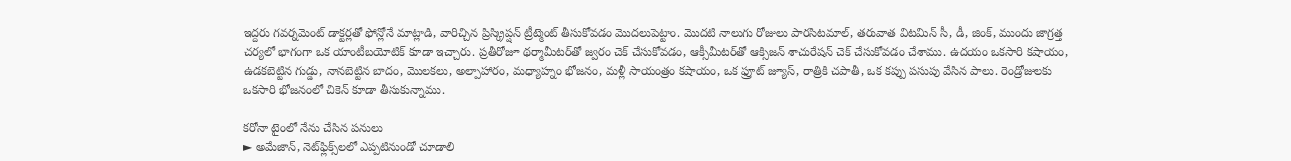ఇద్దరు గవర్నమెంట్‌ డాక్టర్లతో ఫోన్లోనే మాట్లాడి, వారిచ్చిన ప్రిస్క్రిప్షన్‌ ట్రీట్మెంట్‌ తీసుకోవడం మొదలుపెట్టాం. మొదటి నాలుగు రోజులు పారసిటమాల్, తరువాత విటమిన్‌ సీ, డీ, జింక్, ముందు జాగ్రత్త చర్యలో భాగంగా ఒక యాంటీబయోటిక్‌ కూడా ఇచ్చారు. ప్రతీరోజూ థర్మామీటర్‌తో జ్వరం చెక్‌ చేసుకోవడం, ఆక్సీమీటర్‌తో ఆక్సిజన్‌ శాచురేషన్‌ చెక్‌ చేసుకోవడం చేశాము. ఉదయం ఒకసారి కషాయం, ఉడకబెట్టిన గుడ్డు, నానబెట్టిన బాదం, మొలకలు, అల్పాహారం, మధ్యాహ్నం భోజనం, మళ్లీ సాయంత్రం కషాయం, ఒక ఫ్రూట్‌ జ్యూస్, రాత్రికి చపాతీ, ఒక కప్పు పసుపు వేసిన పాలు. రెండ్రోజులకు ఒకసారి భోజనంలో చికెన్‌ కూడా తీసుకున్నాము.

కరోనా టైంలో నేను చేసిన పనులు
► అమేజాన్, నెట్‌ఫ్లిక్స్‌లలో ఎప్పటినుండో చూడాలి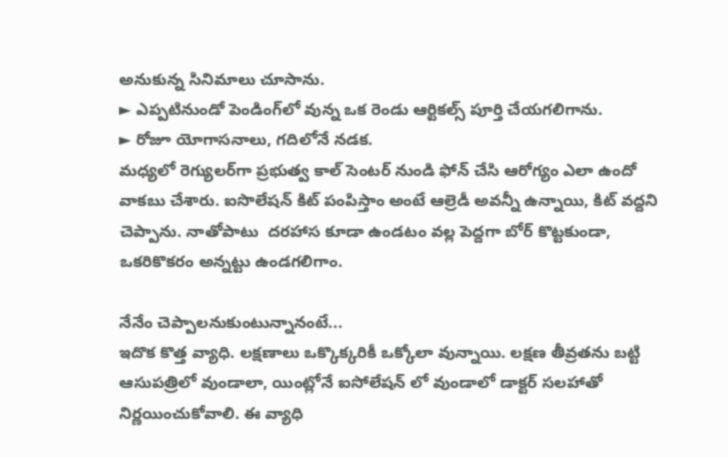అనుకున్న సినిమాలు చూసాను.
► ఎప్పటినుండో పెండింగ్‌లో వున్న ఒక రెండు ఆర్టికల్స్‌ పూర్తి చేయగలిగాను.
► రోజూ యోగాసనాలు, గదిలోనే నడక.
మధ్యలో రెగ్యులర్‌గా ప్రభుత్వ కాల్‌ సెంటర్‌ నుండి ఫోన్‌ చేసి ఆరోగ్యం ఎలా ఉందో వాకబు చేశారు. ఐసొలేషన్‌ కిట్‌ పంపిస్తాం అంటే ఆల్రెడీ అవన్నీ ఉన్నాయి, కిట్‌ వద్దని చెప్పాను. నాతోపాటు  దరహాస కూడా ఉండటం వల్ల పెద్దగా బోర్‌ కొట్టకుండా, ఒకరికొకరం అన్నట్టు ఉండగలిగాం.

నేనేం చెప్పాలనుకుంటున్నానంటే...
ఇదొక కొత్త వ్యాధి. లక్షణాలు ఒక్కొక్కరికీ ఒక్కోలా వున్నాయి. లక్షణ తీవ్రతను బట్టి ఆసుపత్రిలో వుండాలా, యింట్లోనే ఐసోలేషన్‌ లో వుండాలో డాక్టర్‌ సలహాతో నిర్ణయించుకోవాలి. ఈ వ్యాధి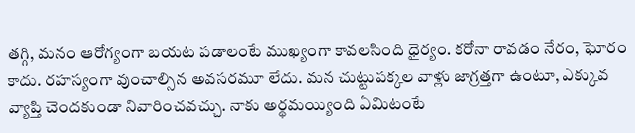తగ్గి, మనం ఆరోగ్యంగా బయట పడాలంటే ముఖ్యంగా కావలసింది ధైర్యం. కరోనా రావడం నేరం, ఘోరం కాదు. రహస్యంగా వుంచాల్సిన అవసరమూ లేదు. మన చుట్టుపక్కల వాళ్లు జాగ్రత్తగా ఉంటూ, ఎక్కువ వ్యాప్తి చెందకుండా నివారించవచ్చు. నాకు అర్థమయ్యింది ఏమిటంటే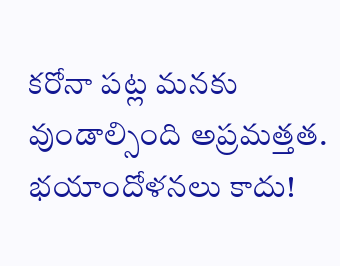కరోనా పట్ల మనకు వుండాల్సింది అప్రమత్తత. భయాందోళనలు కాదు!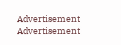Advertisement
Advertisement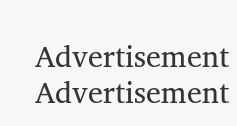Advertisement
Advertisement